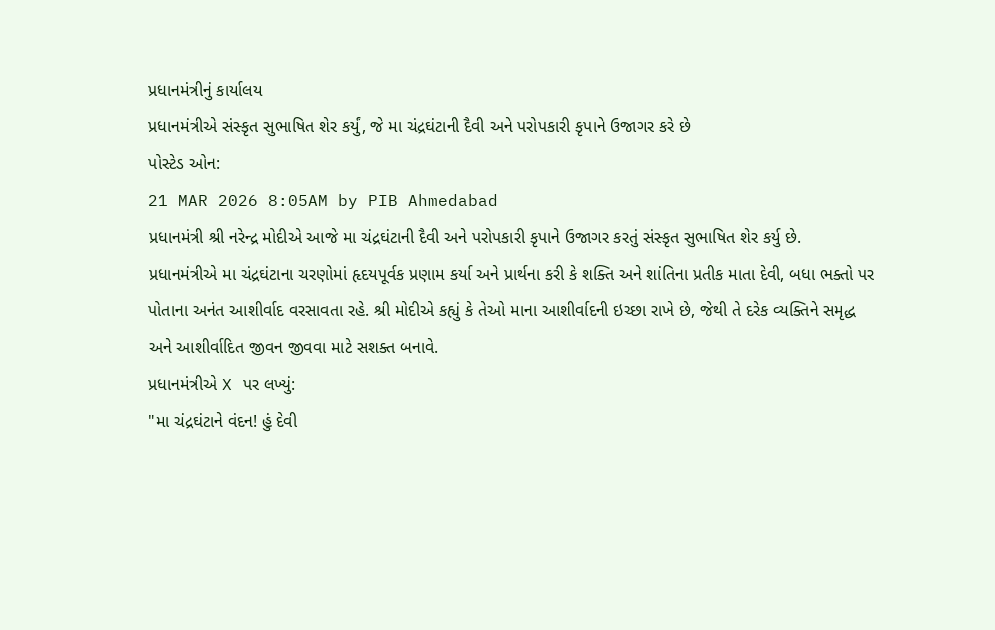પ્રધાનમંત્રીનું કાર્યાલય
પ્રધાનમંત્રીએ સંસ્કૃત સુભાષિત શેર કર્યું, જે મા ચંદ્રઘંટાની દૈવી અને પરોપકારી કૃપાને ઉજાગર કરે છે
પોસ્ટેડ ઓન:
21 MAR 2026 8:05AM by PIB Ahmedabad
પ્રધાનમંત્રી શ્રી નરેન્દ્ર મોદીએ આજે મા ચંદ્રઘંટાની દૈવી અને પરોપકારી કૃપાને ઉજાગર કરતું સંસ્કૃત સુભાષિત શેર કર્યુ છે.
પ્રધાનમંત્રીએ મા ચંદ્રઘંટાના ચરણોમાં હૃદયપૂર્વક પ્રણામ કર્યા અને પ્રાર્થના કરી કે શક્તિ અને શાંતિના પ્રતીક માતા દેવી, બધા ભક્તો પર પોતાના અનંત આશીર્વાદ વરસાવતા રહે. શ્રી મોદીએ કહ્યું કે તેઓ માના આશીર્વાદની ઇચ્છા રાખે છે, જેથી તે દરેક વ્યક્તિને સમૃદ્ધ અને આશીર્વાદિત જીવન જીવવા માટે સશક્ત બનાવે.
પ્રધાનમંત્રીએ X પર લખ્યું:
"મા ચંદ્રઘંટાને વંદન! હું દેવી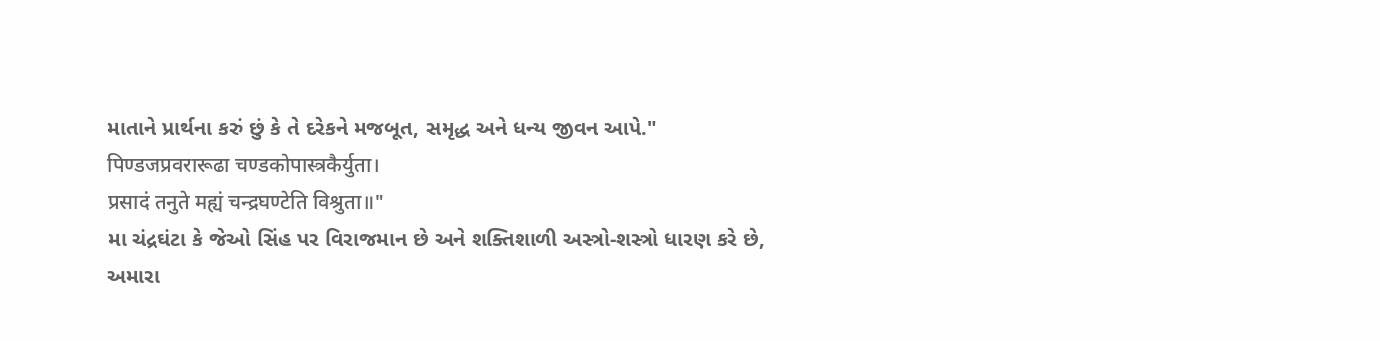માતાને પ્રાર્થના કરું છું કે તે દરેકને મજબૂત, સમૃદ્ધ અને ધન્ય જીવન આપે."
पिण्डजप्रवरारूढा चण्डकोपास्त्रकैर्युता।
प्रसादं तनुते मह्यं चन्द्रघण्टेति विश्रुता॥"
મા ચંદ્રઘંટા કે જેઓ સિંહ પર વિરાજમાન છે અને શક્તિશાળી અસ્ત્રો-શસ્ત્રો ધારણ કરે છે, અમારા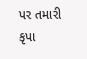પર તમારી કૃપા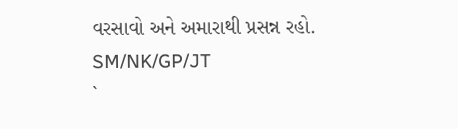વરસાવો અને અમારાથી પ્રસન્ન રહો.
SM/NK/GP/JT
`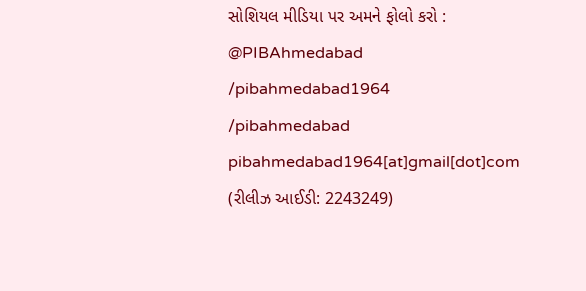સોશિયલ મીડિયા પર અમને ફોલો કરો :
@PIBAhmedabad
/pibahmedabad1964
/pibahmedabad
pibahmedabad1964[at]gmail[dot]com
(રીલીઝ આઈડી: 2243249)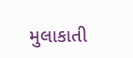મુલાકાતી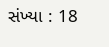સંખ્યા : 18